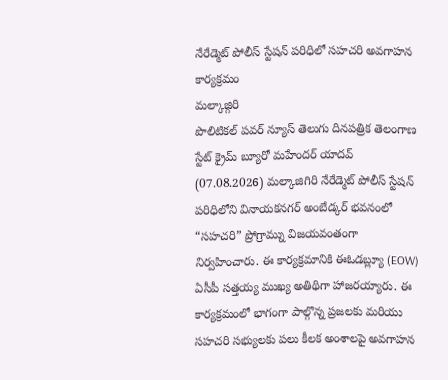నేరేడ్మెట్ పోలీస్ స్టేషన్ పరిధిలో సహచరి అవగాహన కార్యక్రమం
మల్కాజ్గిరి
పొలిటికల్ పవర్ న్యూస్ తెలుగు దినపత్రిక తెలంగాణ స్టేట్ క్రైమ్ బ్యూరో మహేందర్ యాదవ్ (07.08.2026) మల్కాజిగిరి నేరేడ్మెట్ పోలీస్ స్టేషన్ పరిధిలోని వినాయకనగర్ అంబేడ్కర్ భవనంలో “సహచరి” ప్రోగ్రామ్ను విజయవంతంగా నిర్వహించారు. ఈ కార్యక్రమానికి ఈఓడబ్ల్యూ (EOW) ఏసీపీ సత్తయ్య ముఖ్య అతిథిగా హాజరయ్యారు. ఈ కార్యక్రమంలో భాగంగా పాల్గొన్న ప్రజలకు మరియు సహచరి సభ్యులకు పలు కీలక అంశాలపై అవగాహన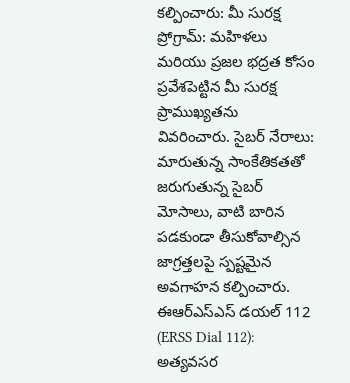కల్పించారు: మీ సురక్ష ప్రోగ్రామ్: మహిళలు మరియు ప్రజల భద్రత కోసం ప్రవేశపెట్టిన మీ సురక్ష ప్రాముఖ్యతను వివరించారు. సైబర్ నేరాలు: మారుతున్న సాంకేతికతతో జరుగుతున్న సైబర్ మోసాలు, వాటి బారిన పడకుండా తీసుకోవాల్సిన జాగ్రత్తలపై స్పష్టమైన అవగాహన కల్పించారు. ఈఆర్ఎస్ఎస్ డయల్ 112 (ERSS Dial 112): అత్యవసర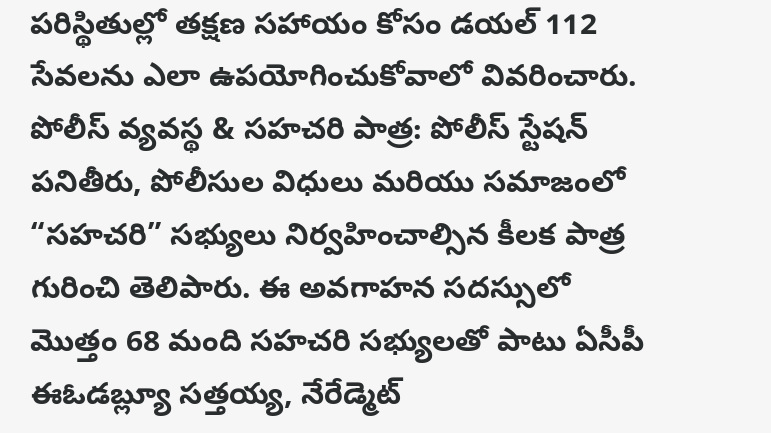పరిస్థితుల్లో తక్షణ సహాయం కోసం డయల్ 112 సేవలను ఎలా ఉపయోగించుకోవాలో వివరించారు. పోలీస్ వ్యవస్థ & సహచరి పాత్ర: పోలీస్ స్టేషన్ పనితీరు, పోలీసుల విధులు మరియు సమాజంలో “సహచరి” సభ్యులు నిర్వహించాల్సిన కీలక పాత్ర గురించి తెలిపారు. ఈ అవగాహన సదస్సులో మొత్తం 68 మంది సహచరి సభ్యులతో పాటు ఏసీపీ ఈఓడబ్ల్యూ సత్తయ్య, నేరేడ్మెట్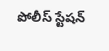పోలీస్ స్టేషన్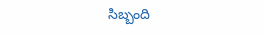సిబ్బంది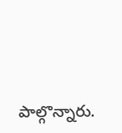పాల్గొన్నారు.